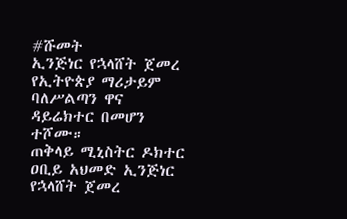#ሹመት
ኢንጅነር የኋላሸት ጀመረ የኢትዮጵያ ማሪታይም ባለሥልጣን ዋና ዳይሬክተር በመሆን ተሾሙ።
ጠቅላይ ሚኒስትር ዶክተር ዐቢይ አህመድ ኢንጅነር የኋላሸት ጀመረ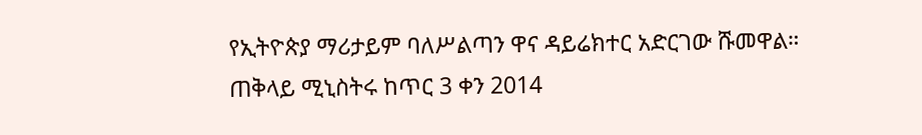የኢትዮጵያ ማሪታይም ባለሥልጣን ዋና ዳይሬክተር አድርገው ሹመዋል።
ጠቅላይ ሚኒስትሩ ከጥር 3 ቀን 2014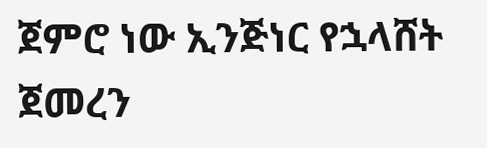ጀምሮ ነው ኢንጅነር የኋላሸት ጀመረን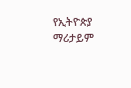የኢትዮጵያ ማሪታይም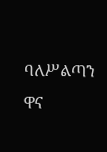ባለሥልጣን ዋና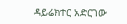ዳይሬክተር አድርገው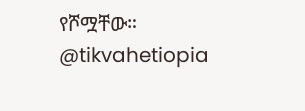የሾሟቸው።
@tikvahetiopia